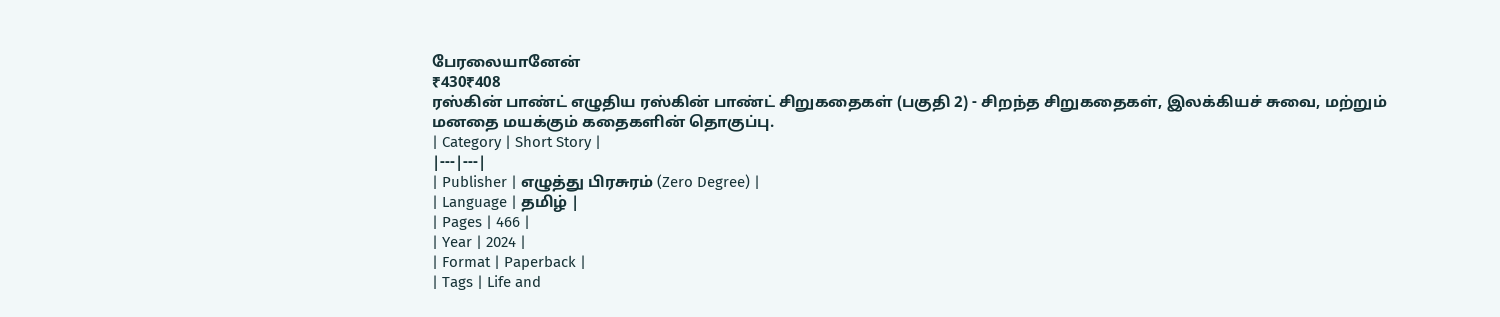பேரலையானேன்
₹430₹408
ரஸ்கின் பாண்ட் எழுதிய ரஸ்கின் பாண்ட் சிறுகதைகள் (பகுதி 2) - சிறந்த சிறுகதைகள், இலக்கியச் சுவை, மற்றும் மனதை மயக்கும் கதைகளின் தொகுப்பு.
| Category | Short Story |
|---|---|
| Publisher | எழுத்து பிரசுரம் (Zero Degree) |
| Language | தமிழ் |
| Pages | 466 |
| Year | 2024 |
| Format | Paperback |
| Tags | Life and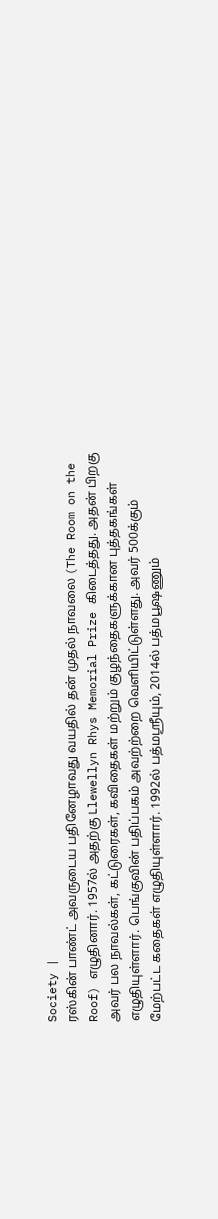Society |
ரஸ்கின் பாண்ட் அவருடைய பதினேழாவது வயதில் தன் முதல் நாவலை (The Room on the Roof) எழுதினார். 1957ல் அதற்கு Llewellyn Rhys Memorial Prize கிடைத்தது. அதன் பிறகு அவர் பல நாவல்கள், கட்டுரைகள், கவிதைகள் மற்றும் குழந்தைகளுக்கான புத்தகங்கள் எழுதியுள்ளார். பெங்குவின் பதிப்பகம் அவற்ற்றை வெளியிட்டுள்ளது. அவர் 500க்கும் மேற்பட்ட கதைகள் எழுதியுள்ளார். 1992ல் பத்மஶ்ரீயும், 2014ல் பத்மபூஷணும்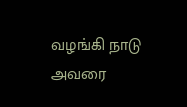வழங்கி நாடு அவரை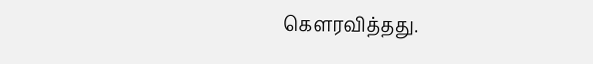கௌரவித்தது.